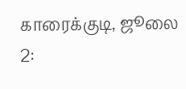காரைக்குடி, ஜூலை 2: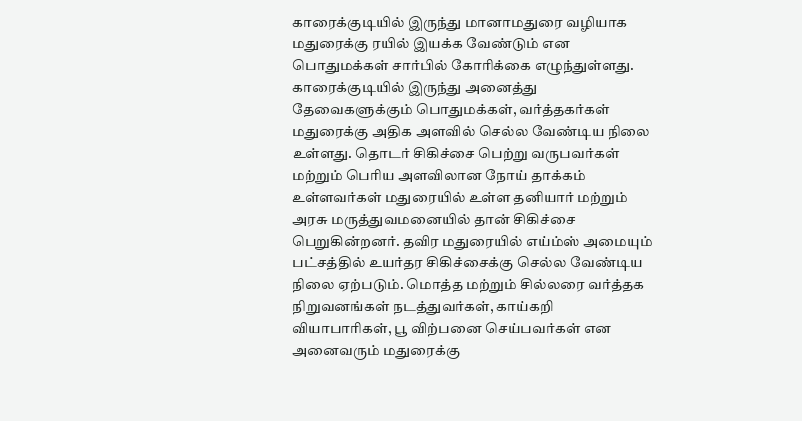காரைக்குடியில் இருந்து மானாமதுரை வழியாக மதுரைக்கு ரயில் இயக்க வேண்டும் என பொதுமக்கள் சார்பில் கோரிக்கை எழுந்துள்ளது. காரைக்குடியில் இருந்து அனைத்து தேவைகளுக்கும் பொதுமக்கள், வர்த்தகர்கள் மதுரைக்கு அதிக அளவில் செல்ல வேண்டிய நிலை உள்ளது. தொடர் சிகிச்சை பெற்று வருபவர்கள் மற்றும் பெரிய அளவிலான நோய் தாக்கம் உள்ளவர்கள் மதுரையில் உள்ள தனியார் மற்றும் அரசு மருத்துவமனையில் தான் சிகிச்சை பெறுகின்றனர். தவிர மதுரையில் எய்ம்ஸ் அமையும் பட்சத்தில் உயர்தர சிகிச்சைக்கு செல்ல வேண்டிய நிலை ஏற்படும். மொத்த மற்றும் சில்லரை வர்த்தக நிறுவனங்கள் நடத்துவர்கள், காய்கறி வியாபாரிகள், பூ விற்பனை செய்பவர்கள் என அனைவரும் மதுரைக்கு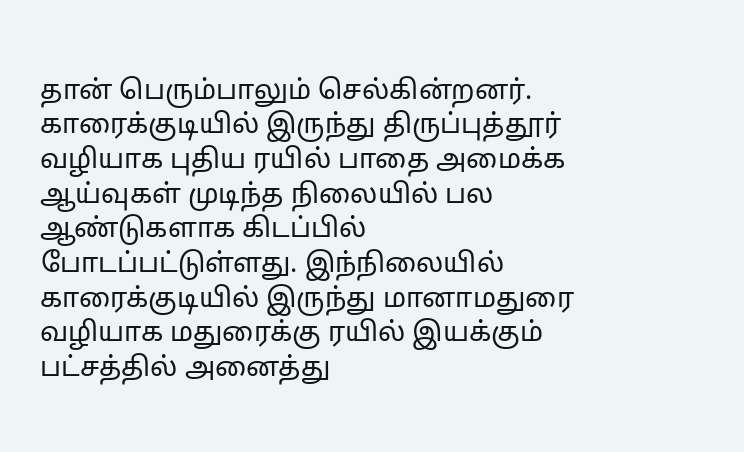தான் பெரும்பாலும் செல்கின்றனர். காரைக்குடியில் இருந்து திருப்புத்தூர் வழியாக புதிய ரயில் பாதை அமைக்க ஆய்வுகள் முடிந்த நிலையில் பல ஆண்டுகளாக கிடப்பில் போடப்பட்டுள்ளது. இந்நிலையில் காரைக்குடியில் இருந்து மானாமதுரை வழியாக மதுரைக்கு ரயில் இயக்கும் பட்சத்தில் அனைத்து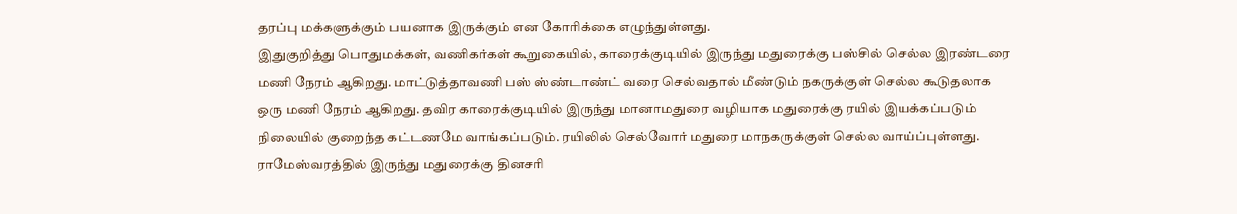தரப்பு மக்களுக்கும் பயனாக இருக்கும் என கோரிக்கை எழுந்துள்ளது.
இதுகுறித்து பொதுமக்கள், வணிகர்கள் கூறுகையில், காரைக்குடியில் இருந்து மதுரைக்கு பஸ்சில் செல்ல இரண்டரை மணி நேரம் ஆகிறது. மாட்டுத்தாவணி பஸ் ஸ்ண்டாண்ட் வரை செல்வதால் மீண்டும் நகருக்குள் செல்ல கூடுதலாக ஒரு மணி நேரம் ஆகிறது. தவிர காரைக்குடியில் இருந்து மானாமதுரை வழியாக மதுரைக்கு ரயில் இயக்கப்படும் நிலையில் குறைந்த கட்டணமே வாங்கப்படும். ரயிலில் செல்வோர் மதுரை மாநகருக்குள் செல்ல வாய்ப்புள்ளது. ராமேஸ்வரத்தில் இருந்து மதுரைக்கு தினசரி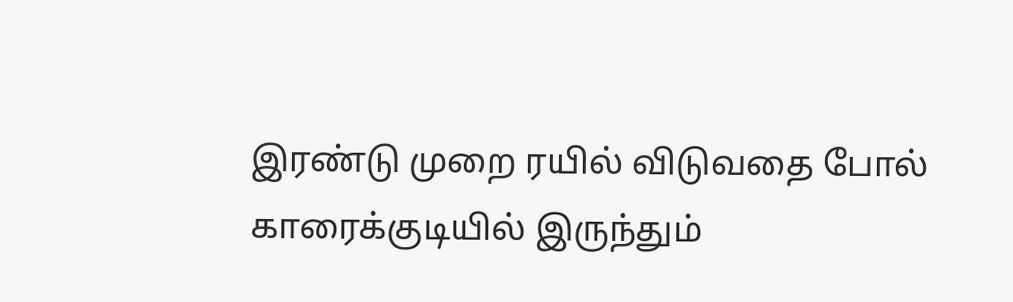இரண்டு முறை ரயில் விடுவதை போல் காரைக்குடியில் இருந்தும்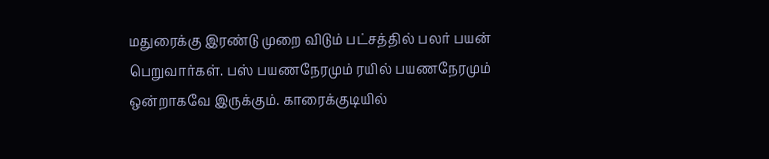மதுரைக்கு இரண்டு முறை விடும் பட்சத்தில் பலர் பயன் பெறுவார்கள். பஸ் பயணநேரமும் ரயில் பயணநேரமும் ஒன்றாகவே இருக்கும். காரைக்குடியில்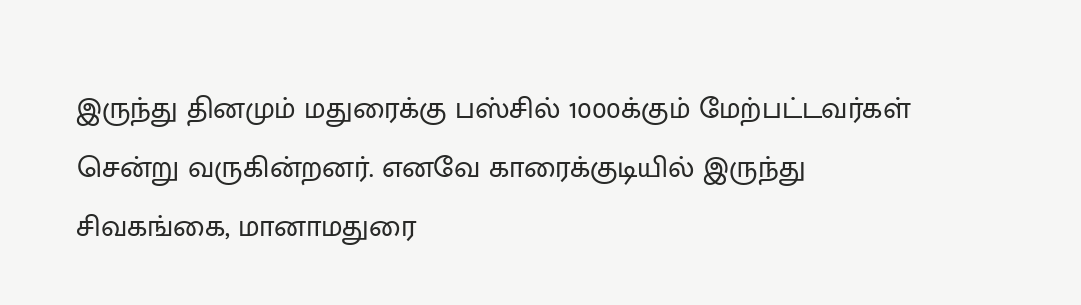இருந்து தினமும் மதுரைக்கு பஸ்சில் 1000க்கும் மேற்பட்டவர்கள் சென்று வருகின்றனர். எனவே காரைக்குடியில் இருந்து சிவகங்கை, மானாமதுரை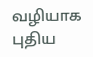வழியாக புதிய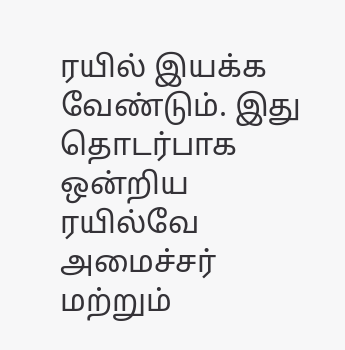ரயில் இயக்க வேண்டும். இது தொடர்பாக ஒன்றிய ரயில்வே அமைச்சர் மற்றும்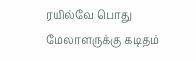ரயில்வே பொது மேலாளருக்கு கடிதம்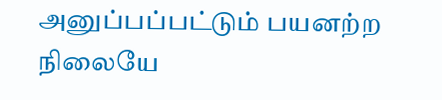அனுப்பப்பட்டும் பயனற்ற நிலையே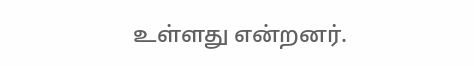உள்ளது என்றனர்.